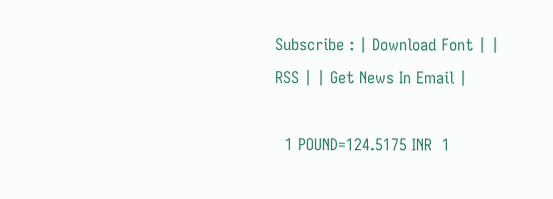Subscribe : | Download Font | | RSS | | Get News In Email |

  1 POUND=124.5175 INR  1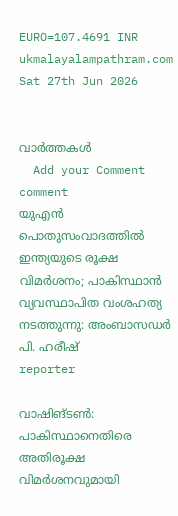EURO=107.4691 INR
ukmalayalampathram.com
Sat 27th Jun 2026


വാര്‍ത്തകള്‍
  Add your Comment comment
യുഎന്‍ പൊതുസംവാദത്തില്‍ ഇന്ത്യയുടെ രൂക്ഷ വിമര്‍ശനം; പാകിസ്ഥാന്‍ വ്യവസ്ഥാപിത വംശഹത്യ നടത്തുന്നു: അംബാസഡര്‍ പി. ഹരീഷ്
reporter

വാഷിങ്ടണ്‍: പാകിസ്ഥാനെതിരെ അതിരൂക്ഷ വിമര്‍ശനവുമായി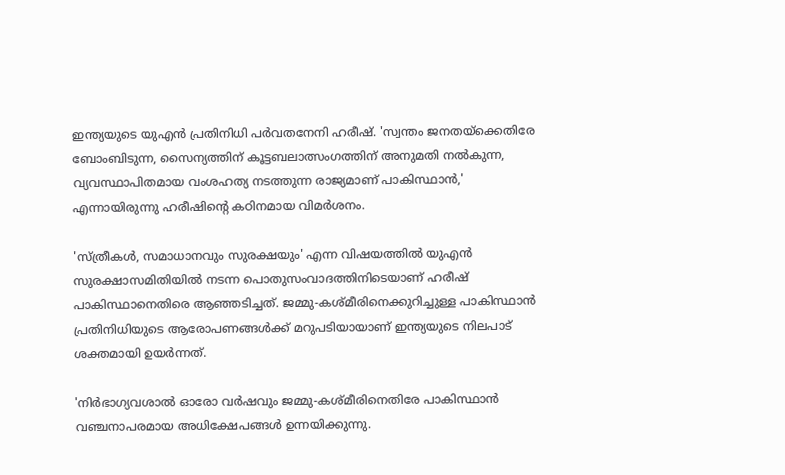ഇന്ത്യയുടെ യുഎന്‍ പ്രതിനിധി പര്‍വതനേനി ഹരീഷ്. 'സ്വന്തം ജനതയ്ക്കെതിരേ ബോംബിടുന്ന, സൈന്യത്തിന് കൂട്ടബലാത്സംഗത്തിന് അനുമതി നല്‍കുന്ന, വ്യവസ്ഥാപിതമായ വംശഹത്യ നടത്തുന്ന രാജ്യമാണ് പാകിസ്ഥാന്‍,' എന്നായിരുന്നു ഹരീഷിന്റെ കഠിനമായ വിമര്‍ശനം.

'സ്ത്രീകള്‍, സമാധാനവും സുരക്ഷയും' എന്ന വിഷയത്തില്‍ യുഎന്‍ സുരക്ഷാസമിതിയില്‍ നടന്ന പൊതുസംവാദത്തിനിടെയാണ് ഹരീഷ് പാകിസ്ഥാനെതിരെ ആഞ്ഞടിച്ചത്. ജമ്മു-കശ്മീരിനെക്കുറിച്ചുള്ള പാകിസ്ഥാന്‍ പ്രതിനിധിയുടെ ആരോപണങ്ങള്‍ക്ക് മറുപടിയായാണ് ഇന്ത്യയുടെ നിലപാട് ശക്തമായി ഉയര്‍ന്നത്.

'നിര്‍ഭാഗ്യവശാല്‍ ഓരോ വര്‍ഷവും ജമ്മു-കശ്മീരിനെതിരേ പാകിസ്ഥാന്‍ വഞ്ചനാപരമായ അധിക്ഷേപങ്ങള്‍ ഉന്നയിക്കുന്നു.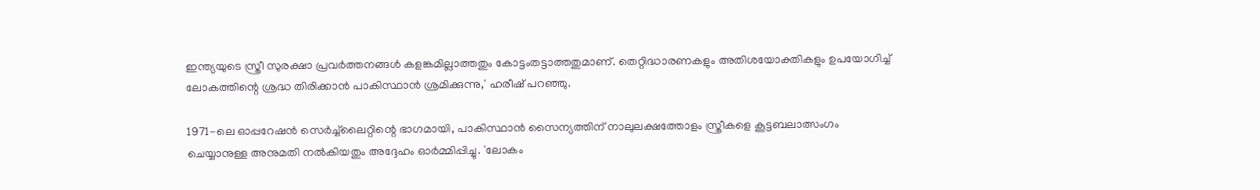ഇന്ത്യയുടെ സ്ത്രീ സുരക്ഷാ പ്രവര്‍ത്തനങ്ങള്‍ കളങ്കമില്ലാത്തതും കോട്ടംതട്ടാത്തതുമാണ്. തെറ്റിദ്ധാരണകളും അതിശയോക്തികളും ഉപയോഗിച്ച് ലോകത്തിന്റെ ശ്രദ്ധ തിരിക്കാന്‍ പാകിസ്ഥാന്‍ ശ്രമിക്കുന്നു,' ഹരീഷ് പറഞ്ഞു.

1971-ലെ ഓപ്പറേഷന്‍ സെര്‍ച്ച്‌ലൈറ്റിന്റെ ഭാഗമായി, പാകിസ്ഥാന്‍ സൈന്യത്തിന് നാലുലക്ഷത്തോളം സ്ത്രീകളെ കൂട്ടബലാത്സംഗം ചെയ്യാനുള്ള അനുമതി നല്‍കിയതും അദ്ദേഹം ഓര്‍മ്മിപ്പിച്ചു. 'ലോകം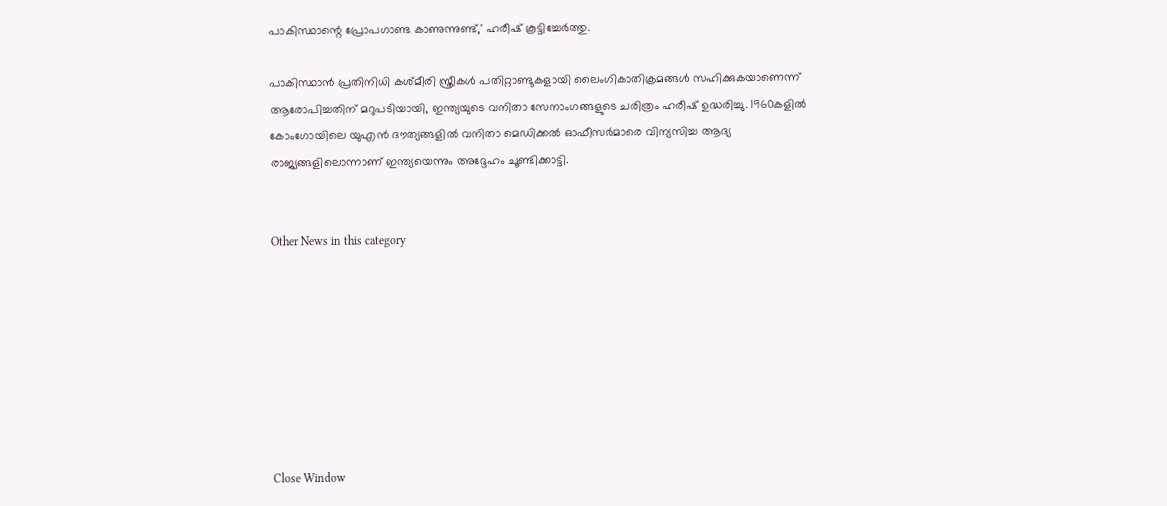പാകിസ്ഥാന്റെ പ്രോപഗാണ്ട കാണുന്നുണ്ട്,' ഹരീഷ് കൂട്ടിച്ചേര്‍ത്തു.

പാകിസ്ഥാന്‍ പ്രതിനിധി കശ്മീരി സ്ത്രീകള്‍ പതിറ്റാണ്ടുകളായി ലൈംഗികാതിക്രമങ്ങള്‍ സഹിക്കുകയാണെന്ന് ആരോപിച്ചതിന് മറുപടിയായി, ഇന്ത്യയുടെ വനിതാ സേനാംഗങ്ങളുടെ ചരിത്രം ഹരീഷ് ഉദ്ധരിച്ചു. 1960കളില്‍ കോംഗോയിലെ യുഎന്‍ ദൗത്യങ്ങളില്‍ വനിതാ മെഡിക്കല്‍ ഓഫീസര്‍മാരെ വിന്യസിച്ച ആദ്യ രാജ്യങ്ങളിലൊന്നാണ് ഇന്ത്യയെന്നും അദ്ദേഹം ചൂണ്ടിക്കാട്ടി.


Other News in this category








Close Window